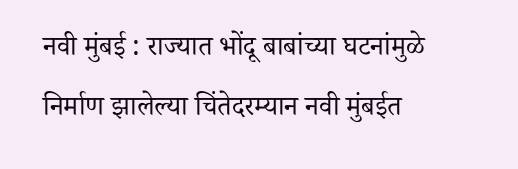नवी मुंबई : राज्यात भोंदू बाबांच्या घटनांमुळे निर्माण झालेल्या चिंतेदरम्यान नवी मुंबईत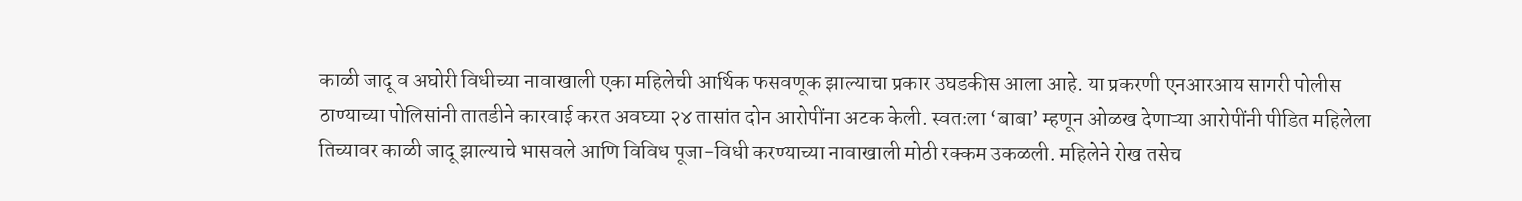काळी जादू व अघोरी विधीच्या नावाखाली एका महिलेची आर्थिक फसवणूक झाल्याचा प्रकार उघडकीस आला आहे. या प्रकरणी एनआरआय सागरी पोलीस ठाण्याच्या पोलिसांनी तातडीने कारवाई करत अवघ्या २४ तासांत दोन आरोपींना अटक केली. स्वतःला ‘बाबा’ म्हणून ओळख देणाऱ्या आरोपींनी पीडित महिलेला तिच्यावर काळी जादू झाल्याचे भासवले आणि विविध पूजा-विधी करण्याच्या नावाखाली मोठी रक्कम उकळली. महिलेने रोख तसेच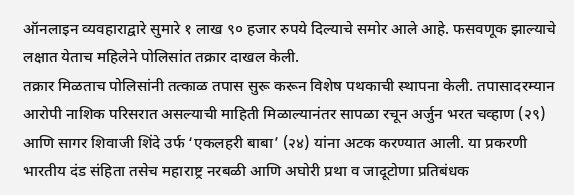ऑनलाइन व्यवहाराद्वारे सुमारे १ लाख ९० हजार रुपये दिल्याचे समोर आले आहे. फसवणूक झाल्याचे लक्षात येताच महिलेने पोलिसांत तक्रार दाखल केली.
तक्रार मिळताच पोलिसांनी तत्काळ तपास सुरू करून विशेष पथकाची स्थापना केली. तपासादरम्यान आरोपी नाशिक परिसरात असल्याची माहिती मिळाल्यानंतर सापळा रचून अर्जुन भरत चव्हाण (२९) आणि सागर शिवाजी शिंदे उर्फ ‘एकलहरी बाबा’ (२४) यांना अटक करण्यात आली. या प्रकरणी भारतीय दंड संहिता तसेच महाराष्ट्र नरबळी आणि अघोरी प्रथा व जादूटोणा प्रतिबंधक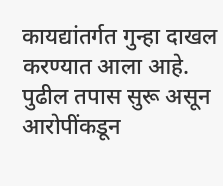कायद्यांतर्गत गुन्हा दाखल करण्यात आला आहे. पुढील तपास सुरू असून आरोपींकडून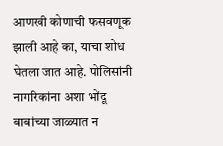आणखी कोणाची फसवणूक झाली आहे का, याचा शोध घेतला जात आहे. पोलिसांनी नागरिकांना अशा भोंदू बाबांच्या जाळ्यात न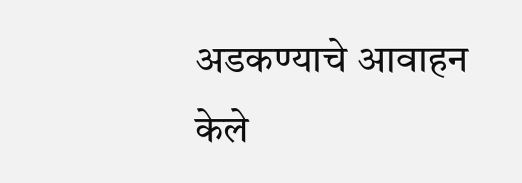अडकण्याचे आवाहन केले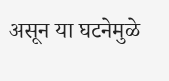असून या घटनेमुळे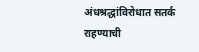अंधश्रद्धांविरोधात सतर्क राहण्याची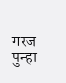गरज पुन्हा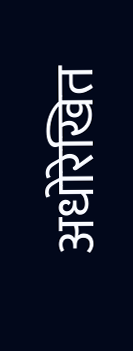अधोरेखित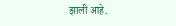झाली आहे.